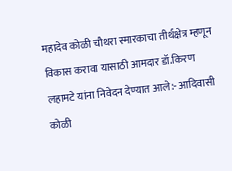महादेव कोळी चौथरा स्मारकाचा तीर्थक्षेत्र म्हणून विकास करावा यासाठी आमदार डॉ.किरण लहामटे यांना निवेदन देण्यात आले:- आदिवासी कोळी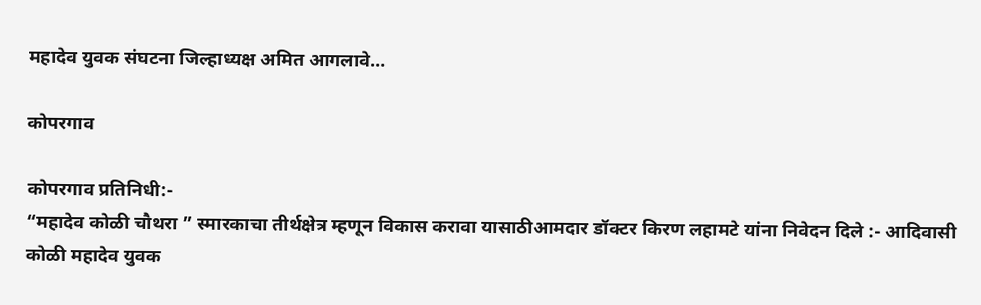महादेव युवक संघटना जिल्हाध्यक्ष अमित आगलावे…

कोपरगाव

कोपरगाव प्रतिनिधी:-
“महादेव कोळी चौथरा ” स्मारकाचा तीर्थक्षेत्र म्हणून विकास करावा यासाठीआमदार डॉक्टर किरण लहामटे यांना निवेदन दिले :- आदिवासी कोळी महादेव युवक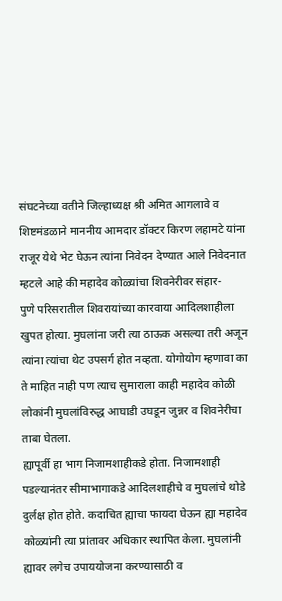संघटनेच्या वतीने जिल्हाध्यक्ष श्री अमित आगलावे व शिष्टमंडळाने माननीय आमदार डॉक्टर किरण लहामटे यांना राजूर येथे भेट घेऊन त्यांना निवेदन देण्यात आले निवेदनात म्हटले आहे की महादेव कोळ्यांचा शिवनेरीवर संहार-
पुणे परिसरातील शिवरायांच्या कारवाया आदिलशाहीला खुपत होत्या. मुघलांना जरी त्या ठाऊक असल्या तरी अजून त्यांना त्यांचा थेट उपसर्ग होत नव्हता. योगोयोग म्हणावा का ते माहित नाही पण त्याच सुमाराला काही महादेव कोळी लोकांनी मुघलांविरुद्ध आघाडी उघडून जुन्नर व शिवनेरीचा ताबा घेतला.
ह्यापूर्वी हा भाग निजामशाहीकडे होता. निजामशाही पडल्यानंतर सीमाभागाकडे आदिलशाहीचे व मुघलांचे थोडे दुर्लक्ष होत होते. कदाचित ह्याचा फायदा घेऊन ह्या महादेव कोळ्यांनी त्या प्रांतावर अधिकार स्थापित केला. मुघलांनी ह्यावर लगेच उपाययोजना करण्यासाठी व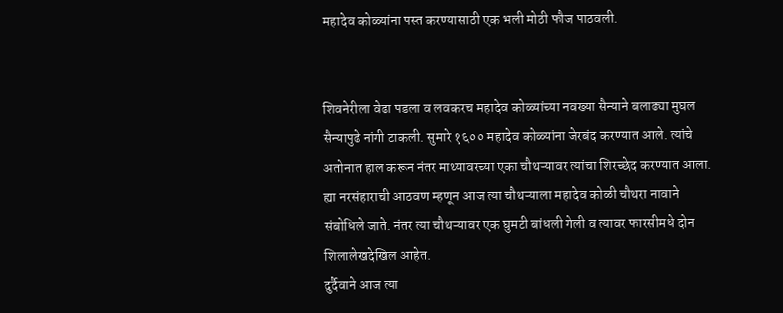महादेव कोळ्यांना पस्त करण्यासाठी एक भली मोठी फौज पाठवली.


शिवनेरीला वेढा पडला व लवकरच महादेव कोळ्यांच्या नवख्या सैन्याने बलाढ्या मुघल सैन्यापुढे नांगी टाकली. सुमारे १६०० महादेव कोळ्यांना जेरबंद करण्यात आले. त्यांचे अतोनात हाल करून नंतर माथ्यावरच्या एका चौथऱ्यावर त्यांचा शिरच्छेद करण्यात आला. ह्या नरसंहाराची आठवण म्हणून आज त्या चौथऱ्याला महादेव कोळी चौथरा नावाने संबोधिले जाते. नंतर त्या चौथऱ्यावर एक घुमटी बांधली गेली व त्यावर फारसीमधे दोन शिलालेखदेखिल आहेत.
दुर्दैवाने आज त्या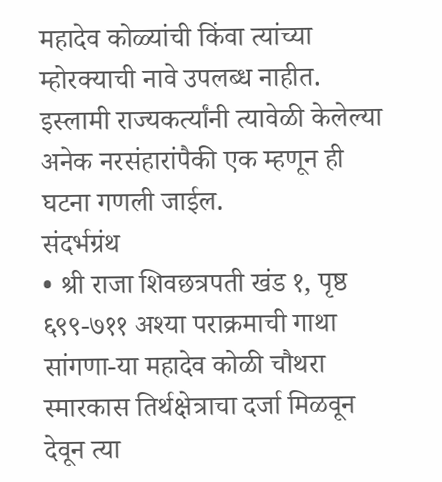महादेव कोळ्यांची किंवा त्यांच्या म्होरक्याची नावे उपलब्ध नाहीत. इस्लामी राज्यकर्त्यांनी त्यावेळी केलेल्या अनेक नरसंहारांपैकी एक म्हणून ही घटना गणली जाईल.
संदर्भग्रंथ
• श्री राजा शिवछत्रपती खंड १, पृष्ठ ६९९-७११ अश्या पराक्रमाची गाथा सांगणा-या महादेव कोळी चौथरा स्मारकास तिर्थक्षेत्राचा दर्जा मिळवून देवून त्या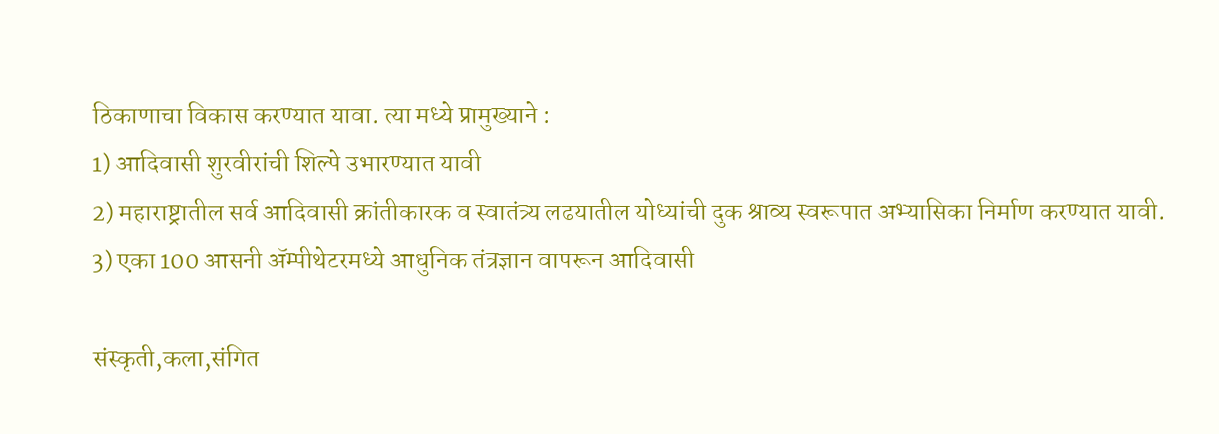ठिकाणाचा विकास करण्यात यावा. त्या मध्ये प्रामुख्याने :
1) आदिवासी शुरवीरांची शिल्पे उभारण्यात यावी
2) महाराष्ट्रातील सर्व आदिवासी क्रांतीकारक व स्वातंत्र्य लढयातील योध्यांची दुक श्राव्य स्वरूपात अभ्यासिका निर्माण करण्यात यावी.
3) एका 100 आसनी ॲम्पीथेटरमध्ये आधुनिक तंत्रज्ञान वापरून आदिवासी

संस्कृती,कला,संगित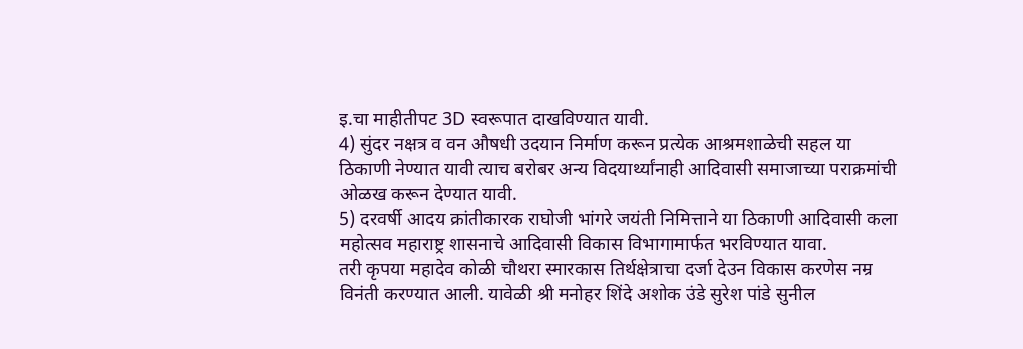इ.चा माहीतीपट 3D स्वरूपात दाखविण्यात यावी.
4) सुंदर नक्षत्र व वन औषधी उदयान निर्माण करून प्रत्येक आश्रमशाळेची सहल या ठिकाणी नेण्यात यावी त्याच बरोबर अन्य विदयार्थ्यांनाही आदिवासी समाजाच्या पराक्रमांची ओळख करून देण्यात यावी.
5) दरवर्षी आदय क्रांतीकारक राघोजी भांगरे जयंती निमित्ताने या ठिकाणी आदिवासी कला महोत्सव महाराष्ट्र शासनाचे आदिवासी विकास विभागामार्फत भरविण्यात यावा.
तरी कृपया महादेव कोळी चौथरा स्मारकास तिर्थक्षेत्राचा दर्जा देउन विकास करणेस नम्र विनंती करण्यात आली. यावेळी श्री मनोहर शिंदे अशोक उंडे सुरेश पांडे सुनील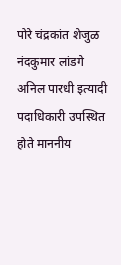पोरे चंद्रकांत शेजुळ नंदकुमार लांडगे अनिल पारधी इत्यादी पदाधिकारी उपस्थित होते माननीय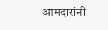आमदारांनी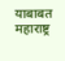याबाबत महाराष्ट्र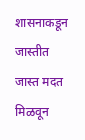शासनाकडून जास्तीत जास्त मदत मिळवून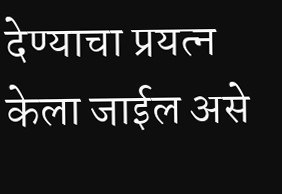देण्याचा प्रयत्न केला जाईल असे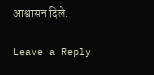आश्वासन दिले.

Leave a Reply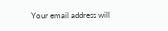Your email address will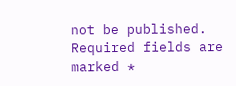not be published. Required fields are marked *